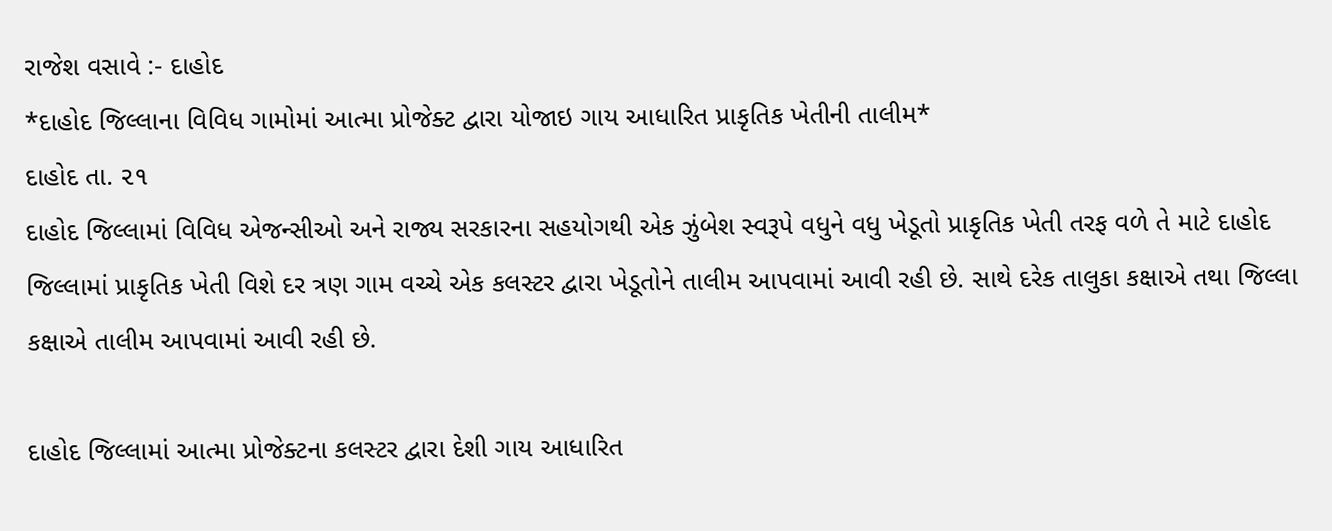રાજેશ વસાવે :- દાહોદ
*દાહોદ જિલ્લાના વિવિધ ગામોમાં આત્મા પ્રોજેક્ટ દ્વારા યોજાઇ ગાય આધારિત પ્રાકૃતિક ખેતીની તાલીમ*
દાહોદ તા. ૨૧
દાહોદ જિલ્લામાં વિવિધ એજન્સીઓ અને રાજ્ય સરકારના સહયોગથી એક ઝુંબેશ સ્વરૂપે વધુને વધુ ખેડૂતો પ્રાકૃતિક ખેતી તરફ વળે તે માટે દાહોદ જિલ્લામાં પ્રાકૃતિક ખેતી વિશે દર ત્રણ ગામ વચ્ચે એક કલસ્ટર દ્વારા ખેડૂતોને તાલીમ આપવામાં આવી રહી છે. સાથે દરેક તાલુકા કક્ષાએ તથા જિલ્લા કક્ષાએ તાલીમ આપવામાં આવી રહી છે.

દાહોદ જિલ્લામાં આત્મા પ્રોજેક્ટના કલસ્ટર દ્વારા દેશી ગાય આધારિત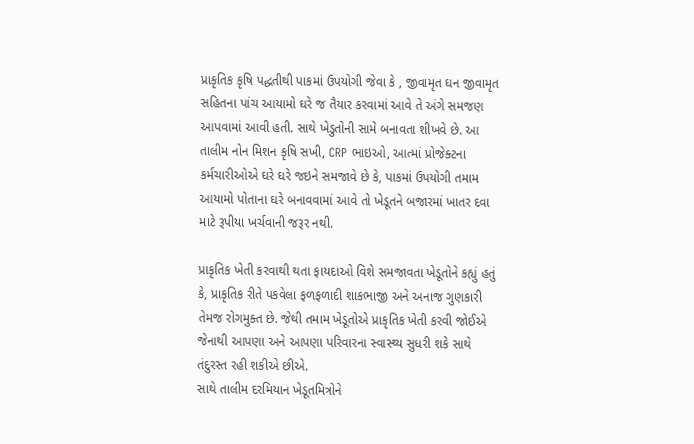પ્રાકૃતિક કૃષિ પદ્ધતીથી પાકમાં ઉપયોગી જેવા કે , જીવામૃત ઘન જીવામૃત સહિતના પાંચ આયામો ઘરે જ તૈયાર કરવામાં આવે તે અંગે સમજણ આપવામાં આવી હતી. સાથે ખેડુતોની સામે બનાવતા શીખવે છે. આ તાલીમ નોન મિશન કૃષિ સખી, CRP ભાઇઓ, આત્માં પ્રોજેક્ટના કર્મચારીઓએ ઘરે ઘરે જઇને સમજાવે છે કે, પાકમાં ઉપયોગી તમામ આયામો પોતાના ઘરે બનાવવામાં આવે તો ખેડૂતને બજારમાં ખાતર દવા માટે રૂપીયા ખર્ચવાની જરૂર નથી.

પ્રાકૃતિક ખેતી કરવાથી થતા ફાયદાઓ વિશે સમજાવતા ખેડૂતોને કહ્યું હતું કે, પ્રાકૃતિક રીતે પકવેલા ફળફળાદી શાકભાજી અને અનાજ ગુણકારી તેમજ રોગમુક્ત છે. જેથી તમામ ખેડૂતોએ પ્રાકૃતિક ખેતી કરવી જોઈએ જેનાથી આપણા અને આપણા પરિવારના સ્વાસ્થ્ય સુધરી શકે સાથે તંદુરસ્ત રહી શકીએ છીએ.
સાથે તાલીમ દરમિયાન ખેડૂતમિત્રોને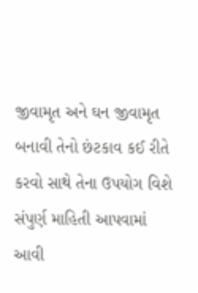જીવામૃત અને ઘન જીવામૃત બનાવી તેનો છંટકાવ કઈ રીતે કરવો સાથે તેના ઉપયોગ વિશે સંપુર્ણ માહિતી આપવામાં આવી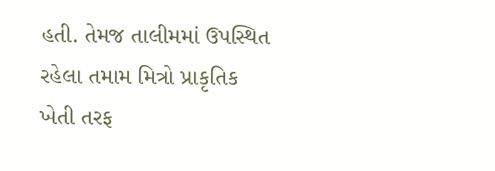હતી. તેમજ તાલીમમાં ઉપસ્થિત રહેલા તમામ મિત્રો પ્રાકૃતિક ખેતી તરફ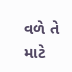વળે તે માટે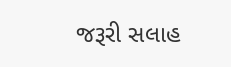જરૂરી સલાહ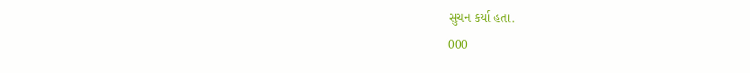સુચન કર્યા હતા.
000